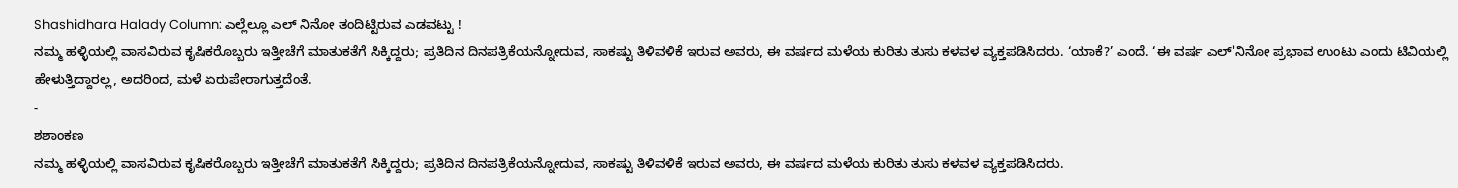Shashidhara Halady Column: ಎಲ್ಲೆಲ್ಲೂ ಎಲ್ ನಿನೋ ತಂದಿಟ್ಟಿರುವ ಎಡವಟ್ಟು !
ನಮ್ಮ ಹಳ್ಳಿಯಲ್ಲಿ ವಾಸವಿರುವ ಕೃಷಿಕರೊಬ್ಬರು ಇತ್ತೀಚೆಗೆ ಮಾತುಕತೆಗೆ ಸಿಕ್ಕಿದ್ದರು; ಪ್ರತಿದಿನ ದಿನಪತ್ರಿಕೆಯನ್ನೋದುವ, ಸಾಕಷ್ಟು ತಿಳಿವಳಿಕೆ ಇರುವ ಅವರು, ಈ ವರ್ಷದ ಮಳೆಯ ಕುರಿತು ತುಸು ಕಳವಳ ವ್ಯಕ್ತಪಡಿಸಿದರು. ‘ಯಾಕೆ?’ ಎಂದೆ. ‘ಈ ವರ್ಷ ಎಲ್'ನಿನೋ ಪ್ರಭಾವ ಉಂಟು ಎಂದು ಟಿವಿಯಲ್ಲಿ ಹೇಳುತ್ತಿದ್ದಾರಲ್ಲ, ಅದರಿಂದ, ಮಳೆ ಏರುಪೇರಾಗುತ್ತದೆಂತೆ.
-
ಶಶಾಂಕಣ
ನಮ್ಮ ಹಳ್ಳಿಯಲ್ಲಿ ವಾಸವಿರುವ ಕೃಷಿಕರೊಬ್ಬರು ಇತ್ತೀಚೆಗೆ ಮಾತುಕತೆಗೆ ಸಿಕ್ಕಿದ್ದರು; ಪ್ರತಿದಿನ ದಿನಪತ್ರಿಕೆಯನ್ನೋದುವ, ಸಾಕಷ್ಟು ತಿಳಿವಳಿಕೆ ಇರುವ ಅವರು, ಈ ವರ್ಷದ ಮಳೆಯ ಕುರಿತು ತುಸು ಕಳವಳ ವ್ಯಕ್ತಪಡಿಸಿದರು.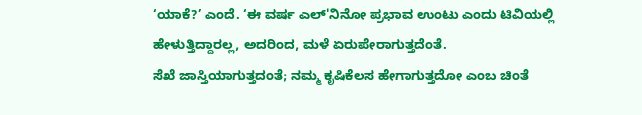‘ಯಾಕೆ?’ ಎಂದೆ. ‘ಈ ವರ್ಷ ಎಲ್'ನಿನೋ ಪ್ರಭಾವ ಉಂಟು ಎಂದು ಟಿವಿಯಲ್ಲಿ ಹೇಳುತ್ತಿದ್ದಾರಲ್ಲ, ಅದರಿಂದ, ಮಳೆ ಏರುಪೇರಾಗುತ್ತದೆಂತೆ.
ಸೆಖೆ ಜಾಸ್ತಿಯಾಗುತ್ತದಂತೆ; ನಮ್ಮ ಕೃಷಿಕೆಲಸ ಹೇಗಾಗುತ್ತದೋ ಎಂಬ ಚಿಂತೆ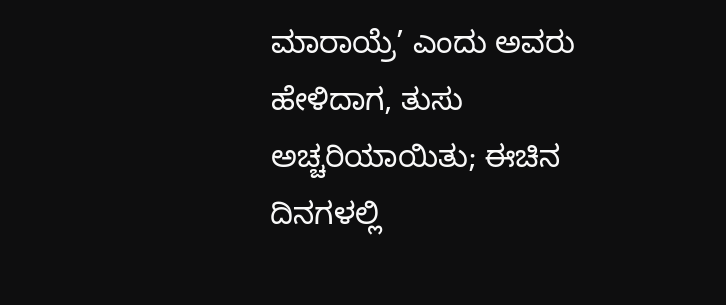ಮಾರಾಯ್ರೆ’ ಎಂದು ಅವರು ಹೇಳಿದಾಗ, ತುಸು ಅಚ್ಚರಿಯಾಯಿತು; ಈಚಿನ ದಿನಗಳಲ್ಲಿ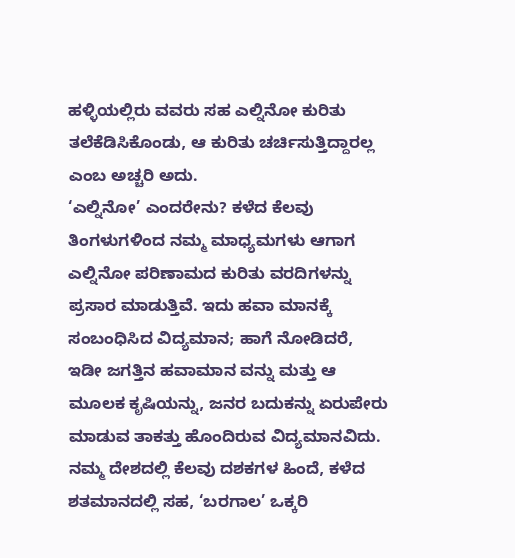ಹಳ್ಳಿಯಲ್ಲಿರು ವವರು ಸಹ ಎಲ್ನಿನೋ ಕುರಿತು ತಲೆಕೆಡಿಸಿಕೊಂಡು, ಆ ಕುರಿತು ಚರ್ಚಿಸುತ್ತಿದ್ದಾರಲ್ಲ ಎಂಬ ಅಚ್ಚರಿ ಅದು.
‘ಎಲ್ನಿನೋ’ ಎಂದರೇನು? ಕಳೆದ ಕೆಲವು ತಿಂಗಳುಗಳಿಂದ ನಮ್ಮ ಮಾಧ್ಯಮಗಳು ಆಗಾಗ ಎಲ್ನಿನೋ ಪರಿಣಾಮದ ಕುರಿತು ವರದಿಗಳನ್ನು ಪ್ರಸಾರ ಮಾಡುತ್ತಿವೆ. ಇದು ಹವಾ ಮಾನಕ್ಕೆ ಸಂಬಂಧಿಸಿದ ವಿದ್ಯಮಾನ; ಹಾಗೆ ನೋಡಿದರೆ, ಇಡೀ ಜಗತ್ತಿನ ಹವಾಮಾನ ವನ್ನು ಮತ್ತು ಆ ಮೂಲಕ ಕೃಷಿಯನ್ನು, ಜನರ ಬದುಕನ್ನು ಏರುಪೇರು ಮಾಡುವ ತಾಕತ್ತು ಹೊಂದಿರುವ ವಿದ್ಯಮಾನವಿದು.
ನಮ್ಮ ದೇಶದಲ್ಲಿ ಕೆಲವು ದಶಕಗಳ ಹಿಂದೆ, ಕಳೆದ ಶತಮಾನದಲ್ಲಿ ಸಹ, ‘ಬರಗಾಲ’ ಒಕ್ಕರಿ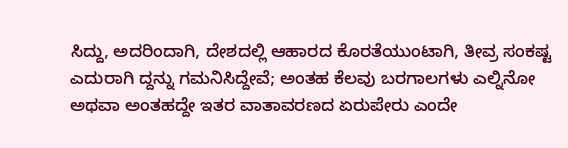ಸಿದ್ದು, ಅದರಿಂದಾಗಿ, ದೇಶದಲ್ಲಿ ಆಹಾರದ ಕೊರತೆಯುಂಟಾಗಿ, ತೀವ್ರ ಸಂಕಷ್ಟ ಎದುರಾಗಿ ದ್ದನ್ನು ಗಮನಿಸಿದ್ದೇವೆ; ಅಂತಹ ಕೆಲವು ಬರಗಾಲಗಳು ಎಲ್ನಿನೋ ಅಥವಾ ಅಂತಹದ್ದೇ ಇತರ ವಾತಾವರಣದ ಏರುಪೇರು ಎಂದೇ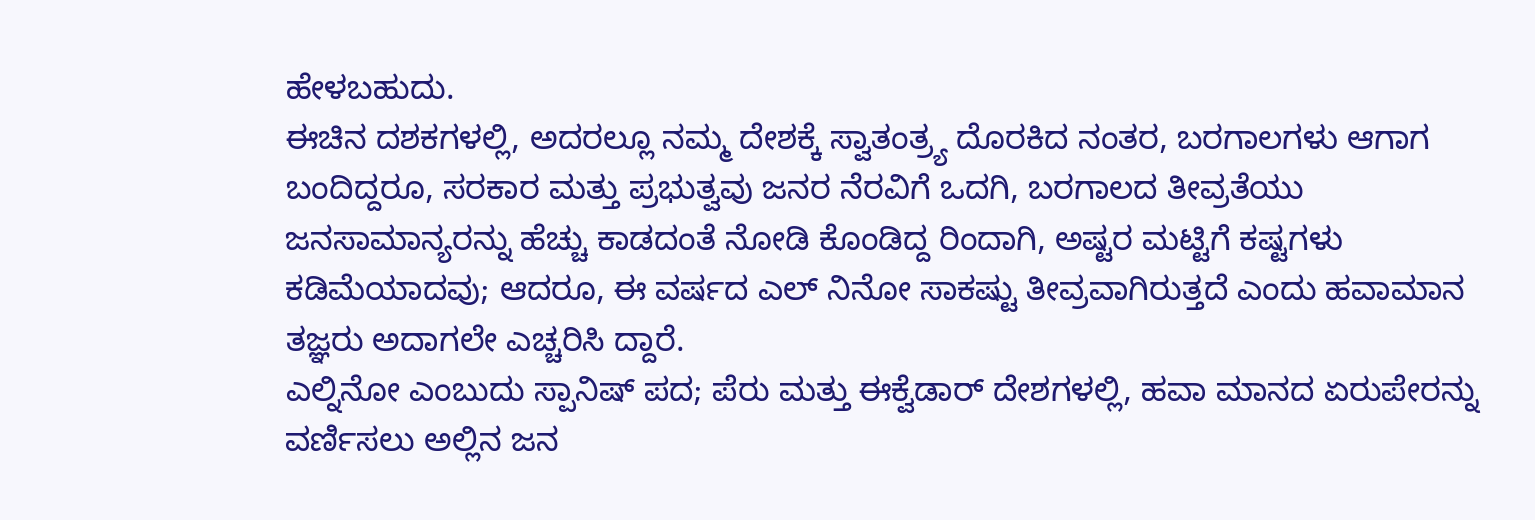ಹೇಳಬಹುದು.
ಈಚಿನ ದಶಕಗಳಲ್ಲಿ, ಅದರಲ್ಲೂ ನಮ್ಮ ದೇಶಕ್ಕೆ ಸ್ವಾತಂತ್ರ್ಯ ದೊರಕಿದ ನಂತರ, ಬರಗಾಲಗಳು ಆಗಾಗ ಬಂದಿದ್ದರೂ, ಸರಕಾರ ಮತ್ತು ಪ್ರಭುತ್ವವು ಜನರ ನೆರವಿಗೆ ಒದಗಿ, ಬರಗಾಲದ ತೀವ್ರತೆಯು ಜನಸಾಮಾನ್ಯರನ್ನು ಹೆಚ್ಚು ಕಾಡದಂತೆ ನೋಡಿ ಕೊಂಡಿದ್ದ ರಿಂದಾಗಿ, ಅಷ್ಟರ ಮಟ್ಟಿಗೆ ಕಷ್ಟಗಳು ಕಡಿಮೆಯಾದವು; ಆದರೂ, ಈ ವರ್ಷದ ಎಲ್ ನಿನೋ ಸಾಕಷ್ಟು ತೀವ್ರವಾಗಿರುತ್ತದೆ ಎಂದು ಹವಾಮಾನ ತಜ್ಞರು ಅದಾಗಲೇ ಎಚ್ಚರಿಸಿ ದ್ದಾರೆ.
ಎಲ್ನಿನೋ ಎಂಬುದು ಸ್ಪಾನಿಷ್ ಪದ; ಪೆರು ಮತ್ತು ಈಕ್ವೆಡಾರ್ ದೇಶಗಳಲ್ಲಿ, ಹವಾ ಮಾನದ ಏರುಪೇರನ್ನು ವರ್ಣಿಸಲು ಅಲ್ಲಿನ ಜನ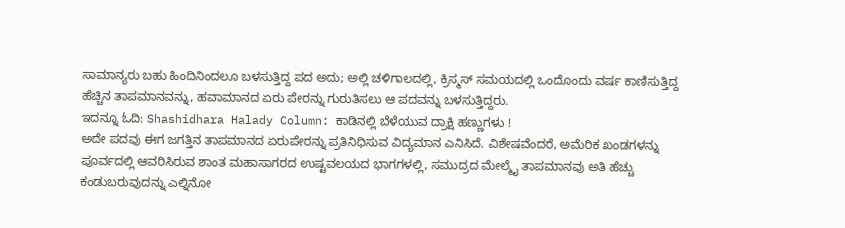ಸಾಮಾನ್ಯರು ಬಹು ಹಿಂದಿನಿಂದಲೂ ಬಳಸುತ್ತಿದ್ದ ಪದ ಅದು; ಅಲ್ಲಿ ಚಳಿಗಾಲದಲ್ಲಿ, ಕ್ರಿಸ್ಮಸ್ ಸಮಯದಲ್ಲಿ ಒಂದೊಂದು ವರ್ಷ ಕಾಣಿಸುತ್ತಿದ್ದ ಹೆಚ್ಚಿನ ತಾಪಮಾನವನ್ನು, ಹವಾಮಾನದ ಏರು ಪೇರನ್ನು ಗುರುತಿಸಲು ಆ ಪದವನ್ನು ಬಳಸುತ್ತಿದ್ದರು.
ಇದನ್ನೂ ಓದಿ: Shashidhara Halady Column: ಕಾಡಿನಲ್ಲಿ ಬೆಳೆಯುವ ದ್ರಾಕ್ಷಿ ಹಣ್ಣುಗಳು !
ಅದೇ ಪದವು ಈಗ ಜಗತ್ತಿನ ತಾಪಮಾನದ ಏರುಪೇರನ್ನು ಪ್ರತಿನಿಧಿಸುವ ವಿದ್ಯಮಾನ ಎನಿಸಿದೆ. ವಿಶೇಷವೆಂದರೆ, ಅಮೆರಿಕ ಖಂಡಗಳನ್ನು ಪೂರ್ವದಲ್ಲಿ ಆವರಿಸಿರುವ ಶಾಂತ ಮಹಾಸಾಗರದ ಉಷ್ಟವಲಯದ ಭಾಗಗಳಲ್ಲಿ, ಸಮುದ್ರದ ಮೇಲ್ಮೈ ತಾಪಮಾನವು ಅತಿ ಹೆಚ್ಚು ಕಂಡುಬರುವುದನ್ನು ಎಲ್ನಿನೋ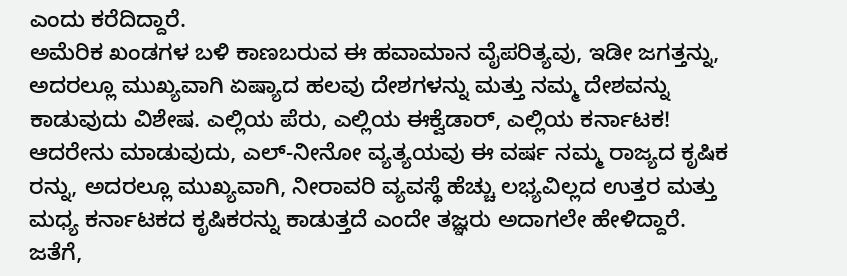ಎಂದು ಕರೆದಿದ್ದಾರೆ.
ಅಮೆರಿಕ ಖಂಡಗಳ ಬಳಿ ಕಾಣಬರುವ ಈ ಹವಾಮಾನ ವೈಪರಿತ್ಯವು, ಇಡೀ ಜಗತ್ತನ್ನು, ಅದರಲ್ಲೂ ಮುಖ್ಯವಾಗಿ ಏಷ್ಯಾದ ಹಲವು ದೇಶಗಳನ್ನು ಮತ್ತು ನಮ್ಮ ದೇಶವನ್ನು ಕಾಡುವುದು ವಿಶೇಷ. ಎಲ್ಲಿಯ ಪೆರು, ಎಲ್ಲಿಯ ಈಕ್ವೆಡಾರ್, ಎಲ್ಲಿಯ ಕರ್ನಾಟಕ!
ಆದರೇನು ಮಾಡುವುದು, ಎಲ್-ನೀನೋ ವ್ಯತ್ಯಯವು ಈ ವರ್ಷ ನಮ್ಮ ರಾಜ್ಯದ ಕೃಷಿಕ ರನ್ನು, ಅದರಲ್ಲೂ ಮುಖ್ಯವಾಗಿ, ನೀರಾವರಿ ವ್ಯವಸ್ಥೆ ಹೆಚ್ಚು ಲಭ್ಯವಿಲ್ಲದ ಉತ್ತರ ಮತ್ತು ಮಧ್ಯ ಕರ್ನಾಟಕದ ಕೃಷಿಕರನ್ನು ಕಾಡುತ್ತದೆ ಎಂದೇ ತಜ್ಞರು ಅದಾಗಲೇ ಹೇಳಿದ್ದಾರೆ. ಜತೆಗೆ,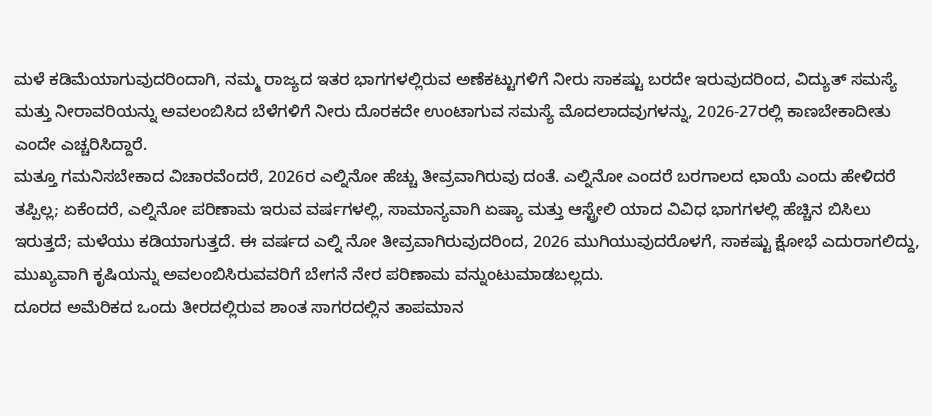ಮಳೆ ಕಡಿಮೆಯಾಗುವುದರಿಂದಾಗಿ, ನಮ್ಮ ರಾಜ್ಯದ ಇತರ ಭಾಗಗಳಲ್ಲಿರುವ ಅಣೆಕಟ್ಟುಗಳಿಗೆ ನೀರು ಸಾಕಷ್ಟು ಬರದೇ ಇರುವುದರಿಂದ, ವಿದ್ಯುತ್ ಸಮಸ್ಯೆ ಮತ್ತು ನೀರಾವರಿಯನ್ನು ಅವಲಂಬಿಸಿದ ಬೆಳೆಗಳಿಗೆ ನೀರು ದೊರಕದೇ ಉಂಟಾಗುವ ಸಮಸ್ಯೆ ಮೊದಲಾದವುಗಳನ್ನು, 2026-27ರಲ್ಲಿ ಕಾಣಬೇಕಾದೀತು ಎಂದೇ ಎಚ್ಚರಿಸಿದ್ದಾರೆ.
ಮತ್ತೂ ಗಮನಿಸಬೇಕಾದ ವಿಚಾರವೆಂದರೆ, 2026ರ ಎಲ್ನಿನೋ ಹೆಚ್ಚು ತೀವ್ರವಾಗಿರುವು ದಂತೆ. ಎಲ್ನಿನೋ ಎಂದರೆ ಬರಗಾಲದ ಛಾಯೆ ಎಂದು ಹೇಳಿದರೆ ತಪ್ಪಿಲ್ಲ; ಏಕೆಂದರೆ, ಎಲ್ನಿನೋ ಪರಿಣಾಮ ಇರುವ ವರ್ಷಗಳಲ್ಲಿ, ಸಾಮಾನ್ಯವಾಗಿ ಏಷ್ಯಾ ಮತ್ತು ಆಸ್ಟ್ರೇಲಿ ಯಾದ ವಿವಿಧ ಭಾಗಗಳಲ್ಲಿ ಹೆಚ್ಚಿನ ಬಿಸಿಲು ಇರುತ್ತದೆ; ಮಳೆಯು ಕಡಿಯಾಗುತ್ತದೆ. ಈ ವರ್ಷದ ಎಲ್ನಿ ನೋ ತೀವ್ರವಾಗಿರುವುದರಿಂದ, 2026 ಮುಗಿಯುವುದರೊಳಗೆ, ಸಾಕಷ್ಟು ಕ್ಷೋಭೆ ಎದುರಾಗಲಿದ್ದು, ಮುಖ್ಯವಾಗಿ ಕೃಷಿಯನ್ನು ಅವಲಂಬಿಸಿರುವವರಿಗೆ ಬೇಗನೆ ನೇರ ಪರಿಣಾಮ ವನ್ನುಂಟುಮಾಡಬಲ್ಲದು.
ದೂರದ ಅಮೆರಿಕದ ಒಂದು ತೀರದಲ್ಲಿರುವ ಶಾಂತ ಸಾಗರದಲ್ಲಿನ ತಾಪಮಾನ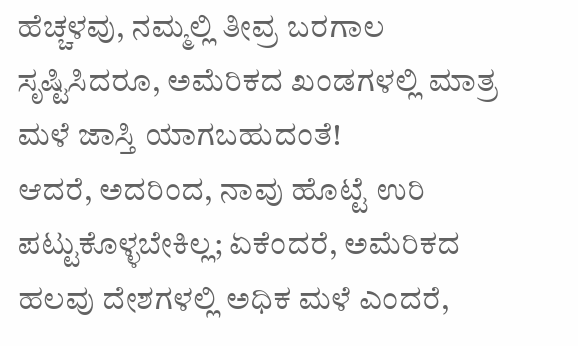ಹೆಚ್ಚಳವು, ನಮ್ಮಲ್ಲಿ ತೀವ್ರ ಬರಗಾಲ ಸೃಷ್ಟಿಸಿದರೂ, ಅಮೆರಿಕದ ಖಂಡಗಳಲ್ಲಿ ಮಾತ್ರ ಮಳೆ ಜಾಸ್ತಿ ಯಾಗಬಹುದಂತೆ!
ಆದರೆ, ಅದರಿಂದ, ನಾವು ಹೊಟ್ಟೆ ಉರಿ ಪಟ್ಟುಕೊಳ್ಳಬೇಕಿಲ್ಲ; ಏಕೆಂದರೆ, ಅಮೆರಿಕದ ಹಲವು ದೇಶಗಳಲ್ಲಿ ಅಧಿಕ ಮಳೆ ಎಂದರೆ,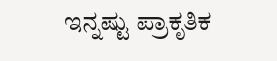ಇನ್ನಷ್ಟು ಪ್ರಾಕೃತಿಕ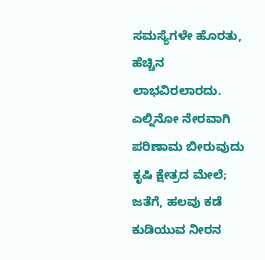ಸಮಸ್ಯೆಗಳೇ ಹೊರತು, ಹೆಚ್ಚಿನ ಲಾಭವಿರಲಾರದು. ಎಲ್ನಿನೋ ನೇರವಾಗಿ ಪರಿಣಾಮ ಬೀರುವುದು ಕೃಷಿ ಕ್ಷೇತ್ರದ ಮೇಲೆ; ಜತೆಗೆ, ಹಲವು ಕಡೆ ಕುಡಿಯುವ ನೀರನ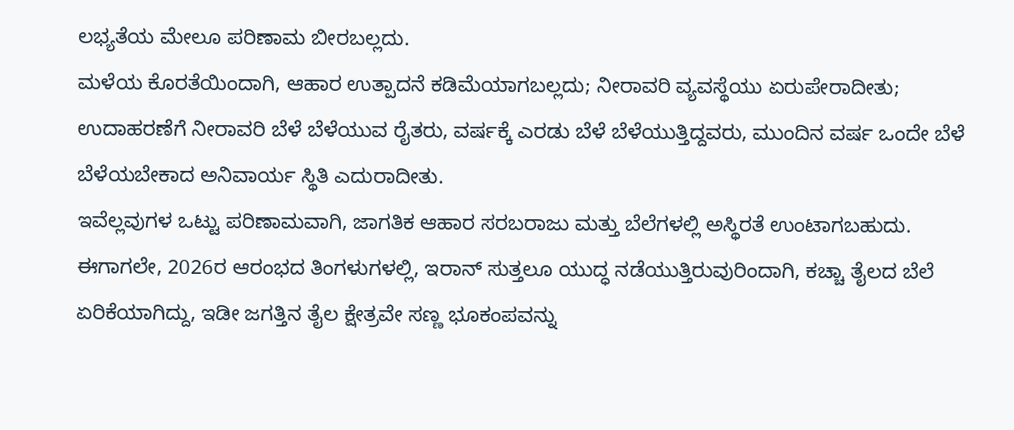ಲಭ್ಯತೆಯ ಮೇಲೂ ಪರಿಣಾಮ ಬೀರಬಲ್ಲದು.
ಮಳೆಯ ಕೊರತೆಯಿಂದಾಗಿ, ಆಹಾರ ಉತ್ಪಾದನೆ ಕಡಿಮೆಯಾಗಬಲ್ಲದು; ನೀರಾವರಿ ವ್ಯವಸ್ಥೆಯು ಏರುಪೇರಾದೀತು; ಉದಾಹರಣೆಗೆ ನೀರಾವರಿ ಬೆಳೆ ಬೆಳೆಯುವ ರೈತರು, ವರ್ಷಕ್ಕೆ ಎರಡು ಬೆಳೆ ಬೆಳೆಯುತ್ತಿದ್ದವರು, ಮುಂದಿನ ವರ್ಷ ಒಂದೇ ಬೆಳೆ ಬೆಳೆಯಬೇಕಾದ ಅನಿವಾರ್ಯ ಸ್ಥಿತಿ ಎದುರಾದೀತು.
ಇವೆಲ್ಲವುಗಳ ಒಟ್ಟು ಪರಿಣಾಮವಾಗಿ, ಜಾಗತಿಕ ಆಹಾರ ಸರಬರಾಜು ಮತ್ತು ಬೆಲೆಗಳಲ್ಲಿ ಅಸ್ಥಿರತೆ ಉಂಟಾಗಬಹುದು. ಈಗಾಗಲೇ, 2026ರ ಆರಂಭದ ತಿಂಗಳುಗಳಲ್ಲಿ, ಇರಾನ್ ಸುತ್ತಲೂ ಯುದ್ಧ ನಡೆಯುತ್ತಿರುವುರಿಂದಾಗಿ, ಕಚ್ಚಾ ತೈಲದ ಬೆಲೆ ಏರಿಕೆಯಾಗಿದ್ದು, ಇಡೀ ಜಗತ್ತಿನ ತೈಲ ಕ್ಷೇತ್ರವೇ ಸಣ್ಣ ಭೂಕಂಪವನ್ನು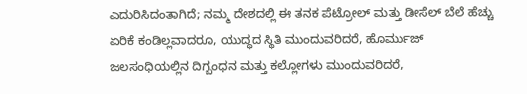ಎದುರಿಸಿದಂತಾಗಿದೆ; ನಮ್ಮ ದೇಶದಲ್ಲಿ ಈ ತನಕ ಪೆಟ್ರೋಲ್ ಮತ್ತು ಡೀಸೆಲ್ ಬೆಲೆ ಹೆಚ್ಚು ಏರಿಕೆ ಕಂಡಿಲ್ಲವಾದರೂ, ಯುದ್ಧದ ಸ್ಥಿತಿ ಮುಂದುವರಿದರೆ, ಹೊರ್ಮುಜ್ ಜಲಸಂಧಿಯಲ್ಲಿನ ದಿಗ್ಬಂಧನ ಮತ್ತು ಕಲ್ಲೋಗಳು ಮುಂದುವರಿದರೆ,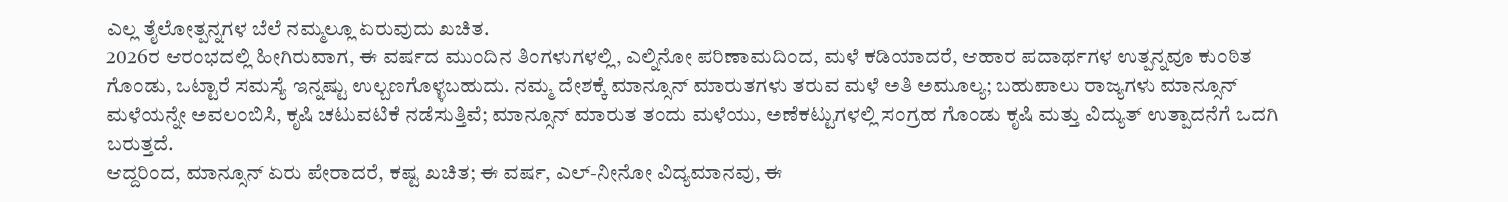ಎಲ್ಲ ತೈಲೋತ್ಪನ್ನಗಳ ಬೆಲೆ ನಮ್ಮಲ್ಲೂ ಏರುವುದು ಖಚಿತ.
2026ರ ಆರಂಭದಲ್ಲಿ ಹೀಗಿರುವಾಗ, ಈ ವರ್ಷದ ಮುಂದಿನ ತಿಂಗಳುಗಳಲ್ಲಿ, ಎಲ್ನಿನೋ ಪರಿಣಾಮದಿಂದ, ಮಳೆ ಕಡಿಯಾದರೆ, ಆಹಾರ ಪದಾರ್ಥಗಳ ಉತ್ಪನ್ನವೂ ಕುಂಠಿತ ಗೊಂಡು, ಒಟ್ಟಾರೆ ಸಮಸ್ಯೆ ಇನ್ನಷ್ಟು ಉಲ್ಬಣಗೊಳ್ಳಬಹುದು. ನಮ್ಮ ದೇಶಕ್ಕೆ ಮಾನ್ಸೂನ್ ಮಾರುತಗಳು ತರುವ ಮಳೆ ಅತಿ ಅಮೂಲ್ಯ; ಬಹುಪಾಲು ರಾಜ್ಯಗಳು ಮಾನ್ಸೂನ್ ಮಳೆಯನ್ನೇ ಅವಲಂಬಿಸಿ, ಕೃಷಿ ಚಟುವಟಿಕೆ ನಡೆಸುತ್ತಿವೆ; ಮಾನ್ಸೂನ್ ಮಾರುತ ತಂದು ಮಳೆಯು, ಅಣೆಕಟ್ಟುಗಳಲ್ಲಿ ಸಂಗ್ರಹ ಗೊಂಡು ಕೃಷಿ ಮತ್ತು ವಿದ್ಯುತ್ ಉತ್ಪಾದನೆಗೆ ಒದಗಿ ಬರುತ್ತದೆ.
ಆದ್ದರಿಂದ, ಮಾನ್ಸೂನ್ ಏರು ಪೇರಾದರೆ, ಕಷ್ಟ ಖಚಿತ; ಈ ವರ್ಷ, ಎಲ್-ನೀನೋ ವಿದ್ಯಮಾನವು, ಈ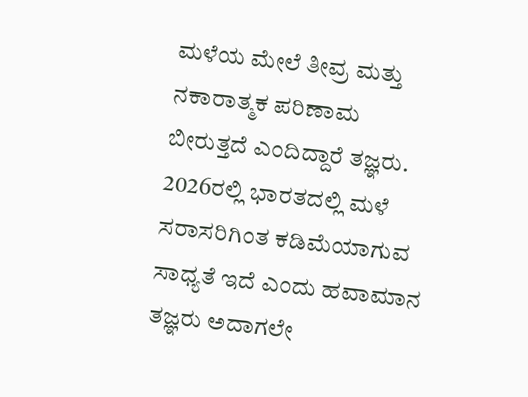ಮಳೆಯ ಮೇಲೆ ತೀವ್ರ ಮತ್ತು ನಕಾರಾತ್ಮಕ ಪರಿಣಾಮ ಬೀರುತ್ತದೆ ಎಂದಿದ್ದಾರೆ ತಜ್ಞರು. 2026ರಲ್ಲಿ ಭಾರತದಲ್ಲಿ ಮಳೆ ಸರಾಸರಿಗಿಂತ ಕಡಿಮೆಯಾಗುವ ಸಾಧ್ಯತೆ ಇದೆ ಎಂದು ಹವಾಮಾನ ತಜ್ಞರು ಅದಾಗಲೇ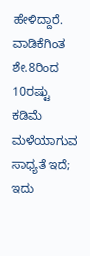ಹೇಳಿದ್ದಾರೆ.
ವಾಡಿಕೆಗಿಂತ ಶೇ.8ರಿಂದ 10ರಷ್ಟು ಕಡಿಮೆ ಮಳೆಯಾಗುವ ಸಾಧ್ಯತೆ ಇದೆ; ಇದು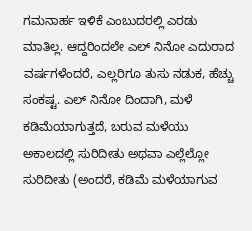ಗಮನಾರ್ಹ ಇಳಿಕೆ ಎಂಬುದರಲ್ಲಿ ಎರಡು ಮಾತಿಲ್ಲ. ಆದ್ದರಿಂದಲೇ ಎಲ್ ನಿನೋ ಎದುರಾದ ವರ್ಷಗಳೆಂದರೆ, ಎಲ್ಲರಿಗೂ ತುಸು ನಡುಕ, ಹೆಚ್ಚು ಸಂಕಷ್ಟ. ಎಲ್ ನಿನೋ ದಿಂದಾಗಿ, ಮಳೆ ಕಡಿಮೆಯಾಗುತ್ತದೆ, ಬರುವ ಮಳೆಯು ಅಕಾಲದಲ್ಲಿ ಸುರಿದೀತು ಅಥವಾ ಎಲ್ಲೆಲ್ಲೋ ಸುರಿದೀತು (ಅಂದರೆ, ಕಡಿಮೆ ಮಳೆಯಾಗುವ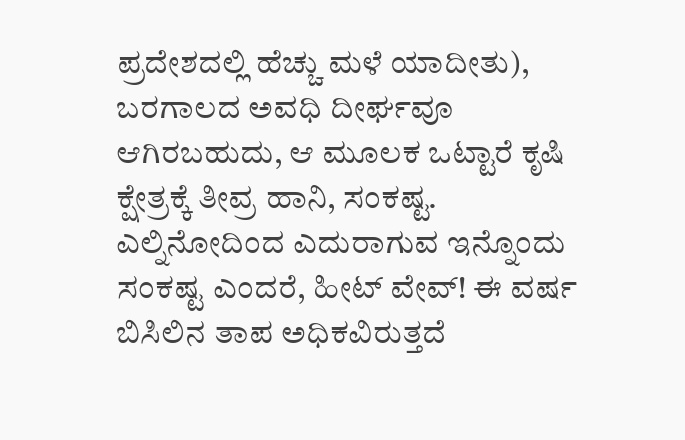ಪ್ರದೇಶದಲ್ಲಿ ಹೆಚ್ಚು ಮಳೆ ಯಾದೀತು), ಬರಗಾಲದ ಅವಧಿ ದೀರ್ಘವೂ ಆಗಿರಬಹುದು, ಆ ಮೂಲಕ ಒಟ್ಟಾರೆ ಕೃಷಿ ಕ್ಷೇತ್ರಕ್ಕೆ ತೀವ್ರ ಹಾನಿ, ಸಂಕಷ್ಟ.
ಎಲ್ನಿನೋದಿಂದ ಎದುರಾಗುವ ಇನ್ನೊಂದು ಸಂಕಷ್ಟ ಎಂದರೆ, ಹೀಟ್ ವೇವ್! ಈ ವರ್ಷ ಬಿಸಿಲಿನ ತಾಪ ಅಧಿಕವಿರುತ್ತದೆ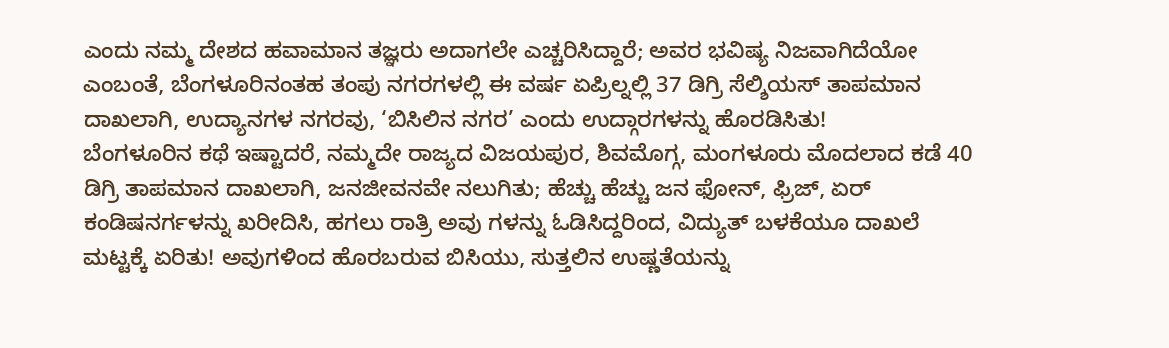ಎಂದು ನಮ್ಮ ದೇಶದ ಹವಾಮಾನ ತಜ್ಞರು ಅದಾಗಲೇ ಎಚ್ಚರಿಸಿದ್ದಾರೆ; ಅವರ ಭವಿಷ್ಯ ನಿಜವಾಗಿದೆಯೋ ಎಂಬಂತೆ, ಬೆಂಗಳೂರಿನಂತಹ ತಂಪು ನಗರಗಳಲ್ಲಿ ಈ ವರ್ಷ ಏಪ್ರಿಲ್ನಲ್ಲಿ 37 ಡಿಗ್ರಿ ಸೆಲ್ಶಿಯಸ್ ತಾಪಮಾನ ದಾಖಲಾಗಿ, ಉದ್ಯಾನಗಳ ನಗರವು, ‘ಬಿಸಿಲಿನ ನಗರ’ ಎಂದು ಉದ್ಗಾರಗಳನ್ನು ಹೊರಡಿಸಿತು!
ಬೆಂಗಳೂರಿನ ಕಥೆ ಇಷ್ಟಾದರೆ, ನಮ್ಮದೇ ರಾಜ್ಯದ ವಿಜಯಪುರ, ಶಿವಮೊಗ್ಗ, ಮಂಗಳೂರು ಮೊದಲಾದ ಕಡೆ 40 ಡಿಗ್ರಿ ತಾಪಮಾನ ದಾಖಲಾಗಿ, ಜನಜೀವನವೇ ನಲುಗಿತು; ಹೆಚ್ಚು ಹೆಚ್ಚು ಜನ ಫೋನ್, ಫ್ರಿಜ್, ಏರ್ ಕಂಡಿಷನರ್ಗಳನ್ನು ಖರೀದಿಸಿ, ಹಗಲು ರಾತ್ರಿ ಅವು ಗಳನ್ನು ಓಡಿಸಿದ್ದರಿಂದ, ವಿದ್ಯುತ್ ಬಳಕೆಯೂ ದಾಖಲೆ ಮಟ್ಟಕ್ಕೆ ಏರಿತು! ಅವುಗಳಿಂದ ಹೊರಬರುವ ಬಿಸಿಯು, ಸುತ್ತಲಿನ ಉಷ್ಣತೆಯನ್ನು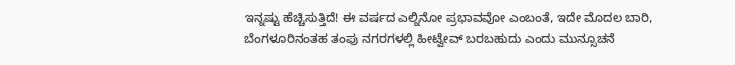ಇನ್ನಷ್ಟು ಹೆಚ್ಚಿಸುತ್ತಿದೆ! ಈ ವರ್ಷದ ಎಲ್ನಿನೋ ಪ್ರಭಾವವೋ ಎಂಬಂತೆ, ಇದೇ ಮೊದಲ ಬಾರಿ, ಬೆಂಗಳೂರಿನಂತಹ ತಂಪು ನಗರಗಳಲ್ಲಿ ಹೀಟ್ವೇವ್ ಬರಬಹುದು ಎಂದು ಮುನ್ಸೂಚನೆ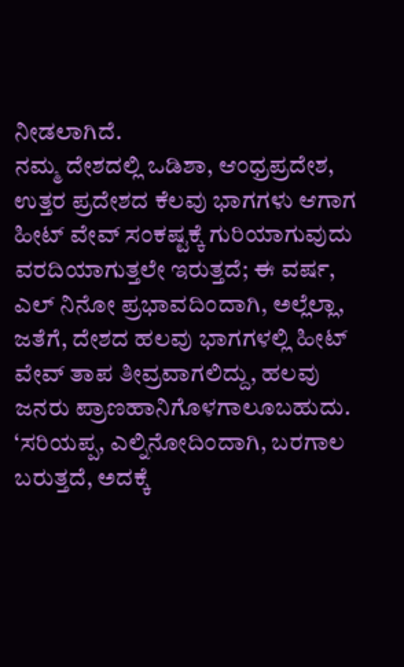ನೀಡಲಾಗಿದೆ.
ನಮ್ಮ ದೇಶದಲ್ಲಿ ಒಡಿಶಾ, ಆಂಧ್ರಪ್ರದೇಶ, ಉತ್ತರ ಪ್ರದೇಶದ ಕೆಲವು ಭಾಗಗಳು ಆಗಾಗ ಹೀಟ್ ವೇವ್ ಸಂಕಷ್ಟಕ್ಕೆ ಗುರಿಯಾಗುವುದು ವರದಿಯಾಗುತ್ತಲೇ ಇರುತ್ತದೆ; ಈ ವರ್ಷ, ಎಲ್ ನಿನೋ ಪ್ರಭಾವದಿಂದಾಗಿ, ಅಲ್ಲೆಲ್ಲಾ, ಜತೆಗೆ, ದೇಶದ ಹಲವು ಭಾಗಗಳಲ್ಲಿ ಹೀಟ್ ವೇವ್ ತಾಪ ತೀವ್ರವಾಗಲಿದ್ದು, ಹಲವು ಜನರು ಪ್ರಾಣಹಾನಿಗೊಳಗಾಲೂಬಹುದು.
‘ಸರಿಯಪ್ಪ, ಎಲ್ನಿನೋದಿಂದಾಗಿ, ಬರಗಾಲ ಬರುತ್ತದೆ, ಅದಕ್ಕೆ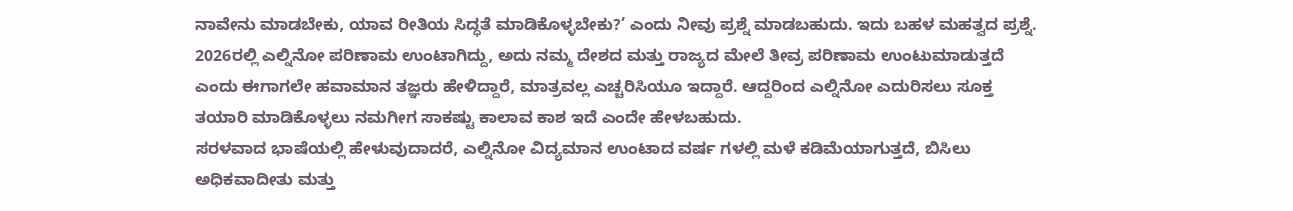ನಾವೇನು ಮಾಡಬೇಕು, ಯಾವ ರೀತಿಯ ಸಿದ್ಧತೆ ಮಾಡಿಕೊಳ್ಳಬೇಕು?’ ಎಂದು ನೀವು ಪ್ರಶ್ನೆ ಮಾಡಬಹುದು. ಇದು ಬಹಳ ಮಹತ್ವದ ಪ್ರಶ್ನೆ. 2026ರಲ್ಲಿ ಎಲ್ನಿನೋ ಪರಿಣಾಮ ಉಂಟಾಗಿದ್ದು, ಅದು ನಮ್ಮ ದೇಶದ ಮತ್ತು ರಾಜ್ಯದ ಮೇಲೆ ತೀವ್ರ ಪರಿಣಾಮ ಉಂಟುಮಾಡುತ್ತದೆ ಎಂದು ಈಗಾಗಲೇ ಹವಾಮಾನ ತಜ್ಞರು ಹೇಳಿದ್ದಾರೆ, ಮಾತ್ರವಲ್ಲ ಎಚ್ಚರಿಸಿಯೂ ಇದ್ದಾರೆ. ಆದ್ದರಿಂದ ಎಲ್ನಿನೋ ಎದುರಿಸಲು ಸೂಕ್ತ ತಯಾರಿ ಮಾಡಿಕೊಳ್ಳಲು ನಮಗೀಗ ಸಾಕಷ್ಟು ಕಾಲಾವ ಕಾಶ ಇದೆ ಎಂದೇ ಹೇಳಬಹುದು.
ಸರಳವಾದ ಭಾಷೆಯಲ್ಲಿ ಹೇಳುವುದಾದರೆ, ಎಲ್ನಿನೋ ವಿದ್ಯಮಾನ ಉಂಟಾದ ವರ್ಷ ಗಳಲ್ಲಿ ಮಳೆ ಕಡಿಮೆಯಾಗುತ್ತದೆ, ಬಿಸಿಲು ಅಧಿಕವಾದೀತು ಮತ್ತು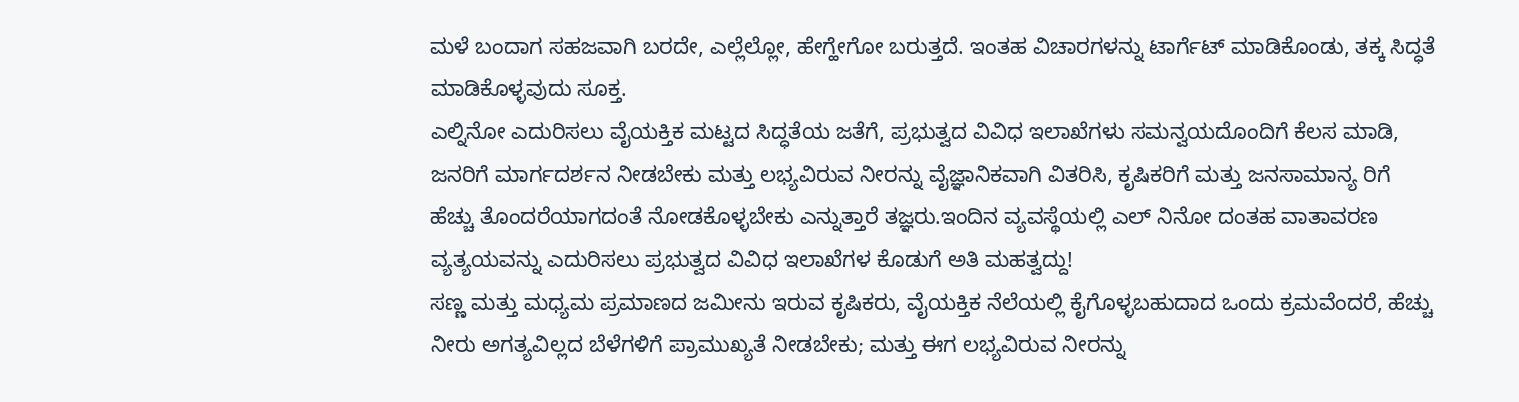ಮಳೆ ಬಂದಾಗ ಸಹಜವಾಗಿ ಬರದೇ, ಎಲ್ಲೆಲ್ಲೋ, ಹೇಗ್ಹೇಗೋ ಬರುತ್ತದೆ. ಇಂತಹ ವಿಚಾರಗಳನ್ನು ಟಾರ್ಗೆಟ್ ಮಾಡಿಕೊಂಡು, ತಕ್ಕ ಸಿದ್ಧತೆ ಮಾಡಿಕೊಳ್ಳವುದು ಸೂಕ್ತ.
ಎಲ್ನಿನೋ ಎದುರಿಸಲು ವೈಯಕ್ತಿಕ ಮಟ್ಟದ ಸಿದ್ಧತೆಯ ಜತೆಗೆ, ಪ್ರಭುತ್ವದ ವಿವಿಧ ಇಲಾಖೆಗಳು ಸಮನ್ವಯದೊಂದಿಗೆ ಕೆಲಸ ಮಾಡಿ, ಜನರಿಗೆ ಮಾರ್ಗದರ್ಶನ ನೀಡಬೇಕು ಮತ್ತು ಲಭ್ಯವಿರುವ ನೀರನ್ನು ವೈಜ್ಞಾನಿಕವಾಗಿ ವಿತರಿಸಿ, ಕೃಷಿಕರಿಗೆ ಮತ್ತು ಜನಸಾಮಾನ್ಯ ರಿಗೆ ಹೆಚ್ಚು ತೊಂದರೆಯಾಗದಂತೆ ನೋಡಕೊಳ್ಳಬೇಕು ಎನ್ನುತ್ತಾರೆ ತಜ್ಞರು.ಇಂದಿನ ವ್ಯವಸ್ಥೆಯಲ್ಲಿ ಎಲ್ ನಿನೋ ದಂತಹ ವಾತಾವರಣ ವ್ಯತ್ಯಯವನ್ನು ಎದುರಿಸಲು ಪ್ರಭುತ್ವದ ವಿವಿಧ ಇಲಾಖೆಗಳ ಕೊಡುಗೆ ಅತಿ ಮಹತ್ವದ್ದು!
ಸಣ್ಣ ಮತ್ತು ಮಧ್ಯಮ ಪ್ರಮಾಣದ ಜಮೀನು ಇರುವ ಕೃಷಿಕರು, ವೈಯಕ್ತಿಕ ನೆಲೆಯಲ್ಲಿ ಕೈಗೊಳ್ಳಬಹುದಾದ ಒಂದು ಕ್ರಮವೆಂದರೆ, ಹೆಚ್ಚು ನೀರು ಅಗತ್ಯವಿಲ್ಲದ ಬೆಳೆಗಳಿಗೆ ಪ್ರಾಮುಖ್ಯತೆ ನೀಡಬೇಕು; ಮತ್ತು ಈಗ ಲಭ್ಯವಿರುವ ನೀರನ್ನು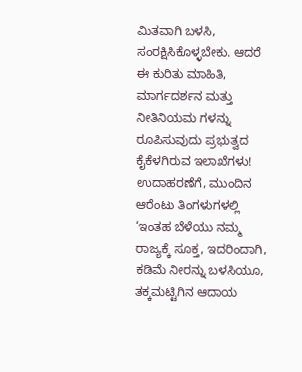ಮಿತವಾಗಿ ಬಳಸಿ, ಸಂರಕ್ಷಿಸಿಕೊಳ್ಳಬೇಕು. ಆದರೆ ಈ ಕುರಿತು ಮಾಹಿತಿ, ಮಾರ್ಗದರ್ಶನ ಮತ್ತು ನೀತಿನಿಯಮ ಗಳನ್ನು ರೂಪಿಸುವುದು ಪ್ರಭುತ್ವದ ಕೈಕೆಳಗಿರುವ ಇಲಾಖೆಗಳು!
ಉದಾಹರಣೆಗೆ, ಮುಂದಿನ ಆರೆಂಟು ತಿಂಗಳುಗಳಲ್ಲಿ ‘ಇಂತಹ ಬೆಳೆಯು ನಮ್ಮ ರಾಜ್ಯಕ್ಕೆ ಸೂಕ್ತ, ಇದರಿಂದಾಗಿ, ಕಡಿಮೆ ನೀರನ್ನು ಬಳಸಿಯೂ, ತಕ್ಕಮಟ್ಟಿಗಿನ ಆದಾಯ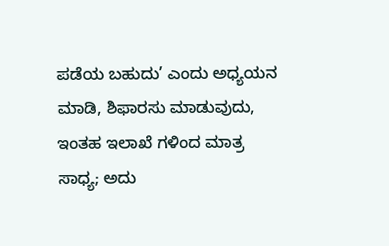ಪಡೆಯ ಬಹುದು’ ಎಂದು ಅಧ್ಯಯನ ಮಾಡಿ, ಶಿಫಾರಸು ಮಾಡುವುದು, ಇಂತಹ ಇಲಾಖೆ ಗಳಿಂದ ಮಾತ್ರ ಸಾಧ್ಯ; ಅದು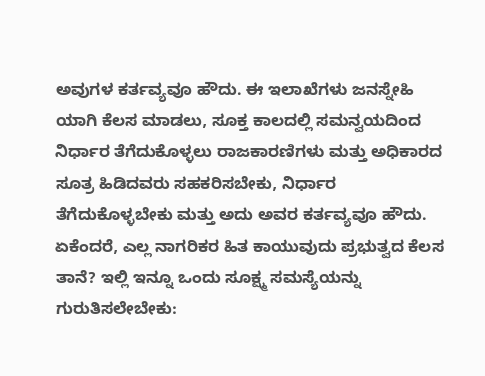ಅವುಗಳ ಕರ್ತವ್ಯವೂ ಹೌದು. ಈ ಇಲಾಖೆಗಳು ಜನಸ್ನೇಹಿ ಯಾಗಿ ಕೆಲಸ ಮಾಡಲು, ಸೂಕ್ತ ಕಾಲದಲ್ಲಿ ಸಮನ್ವಯದಿಂದ ನಿರ್ಧಾರ ತೆಗೆದುಕೊಳ್ಳಲು ರಾಜಕಾರಣಿಗಳು ಮತ್ತು ಅಧಿಕಾರದ ಸೂತ್ರ ಹಿಡಿದವರು ಸಹಕರಿಸಬೇಕು, ನಿರ್ಧಾರ ತೆಗೆದುಕೊಳ್ಳಬೇಕು ಮತ್ತು ಅದು ಅವರ ಕರ್ತವ್ಯವೂ ಹೌದು.
ಏಕೆಂದರೆ, ಎಲ್ಲ ನಾಗರಿಕರ ಹಿತ ಕಾಯುವುದು ಪ್ರಭುತ್ವದ ಕೆಲಸ ತಾನೆ? ಇಲ್ಲಿ ಇನ್ನೂ ಒಂದು ಸೂಕ್ಷ್ಮ ಸಮಸ್ಯೆಯನ್ನು ಗುರುತಿಸಲೇಬೇಕು: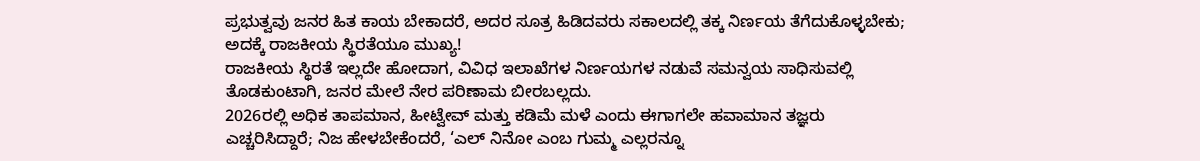ಪ್ರಭುತ್ವವು ಜನರ ಹಿತ ಕಾಯ ಬೇಕಾದರೆ, ಅದರ ಸೂತ್ರ ಹಿಡಿದವರು ಸಕಾಲದಲ್ಲಿ ತಕ್ಕ ನಿರ್ಣಯ ತೆಗೆದುಕೊಳ್ಳಬೇಕು; ಅದಕ್ಕೆ ರಾಜಕೀಯ ಸ್ಥಿರತೆಯೂ ಮುಖ್ಯ!
ರಾಜಕೀಯ ಸ್ಥಿರತೆ ಇಲ್ಲದೇ ಹೋದಾಗ, ವಿವಿಧ ಇಲಾಖೆಗಳ ನಿರ್ಣಯಗಳ ನಡುವೆ ಸಮನ್ವಯ ಸಾಧಿಸುವಲ್ಲಿ ತೊಡಕುಂಟಾಗಿ, ಜನರ ಮೇಲೆ ನೇರ ಪರಿಣಾಮ ಬೀರಬಲ್ಲದು.
2026ರಲ್ಲಿ ಅಧಿಕ ತಾಪಮಾನ, ಹೀಟ್ವೇವ್ ಮತ್ತು ಕಡಿಮೆ ಮಳೆ ಎಂದು ಈಗಾಗಲೇ ಹವಾಮಾನ ತಜ್ಞರು ಎಚ್ಚರಿಸಿದ್ದಾರೆ; ನಿಜ ಹೇಳಬೇಕೆಂದರೆ, ‘ಎಲ್ ನಿನೋ ಎಂಬ ಗುಮ್ಮ ಎಲ್ಲರನ್ನೂ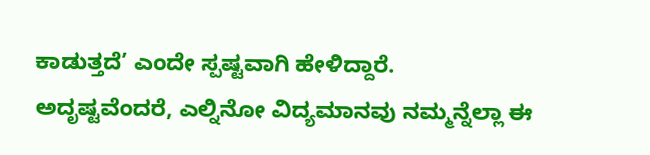ಕಾಡುತ್ತದೆ’ ಎಂದೇ ಸ್ಪಷ್ಟವಾಗಿ ಹೇಳಿದ್ದಾರೆ.
ಅದೃಷ್ಟವೆಂದರೆ, ಎಲ್ನಿನೋ ವಿದ್ಯಮಾನವು ನಮ್ಮನ್ನೆಲ್ಲಾ ಈ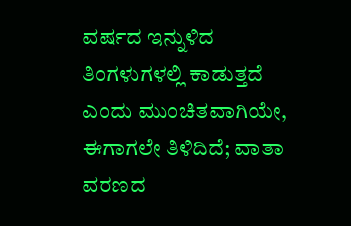ವರ್ಷದ ಇನ್ನುಳಿದ ತಿಂಗಳುಗಳಲ್ಲಿ ಕಾಡುತ್ತದೆ ಎಂದು ಮುಂಚಿತವಾಗಿಯೇ, ಈಗಾಗಲೇ ತಿಳಿದಿದೆ; ವಾತಾ ವರಣದ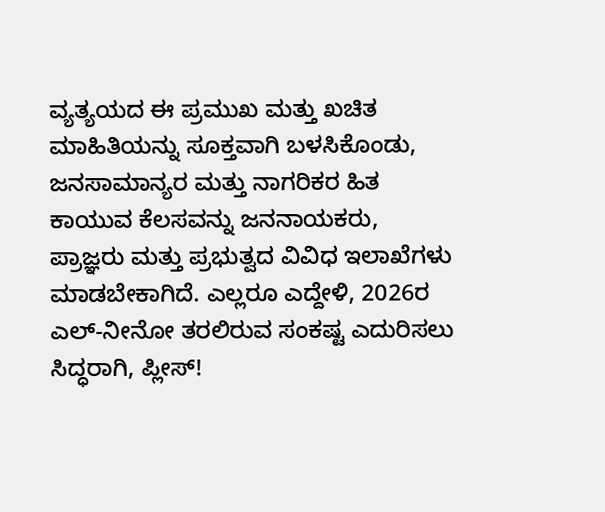ವ್ಯತ್ಯಯದ ಈ ಪ್ರಮುಖ ಮತ್ತು ಖಚಿತ ಮಾಹಿತಿಯನ್ನು ಸೂಕ್ತವಾಗಿ ಬಳಸಿಕೊಂಡು, ಜನಸಾಮಾನ್ಯರ ಮತ್ತು ನಾಗರಿಕರ ಹಿತ ಕಾಯುವ ಕೆಲಸವನ್ನು ಜನನಾಯಕರು, ಪ್ರಾಜ್ಞರು ಮತ್ತು ಪ್ರಭುತ್ವದ ವಿವಿಧ ಇಲಾಖೆಗಳು ಮಾಡಬೇಕಾಗಿದೆ. ಎಲ್ಲರೂ ಎದ್ದೇಳಿ, 2026ರ ಎಲ್-ನೀನೋ ತರಲಿರುವ ಸಂಕಷ್ಟ ಎದುರಿಸಲು ಸಿದ್ಧರಾಗಿ, ಪ್ಲೀಸ್!